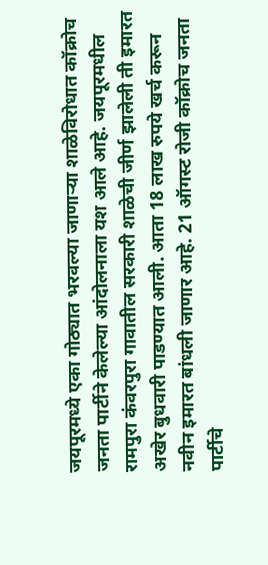जयपूरमध्ये एका गोठ्यात भरवल्या जाणाऱ्या शाळेविरोधात कॉक्रोच जनता पार्टीने केलेल्या आंदोलनाला यश आले आहे. जयपूरमधील रामपुरा कंवरपुरा गावातील सरकारी शाळेची जीर्ण झालेली ती इमारत अखेर बुधवारी पाडण्यात आली. आता 18 लाख रुपये खर्च करून नवीन इमारत बांधली जाणार आहे. 21 ऑगस्ट रोजी कॉक्रोच जनता पार्टीचे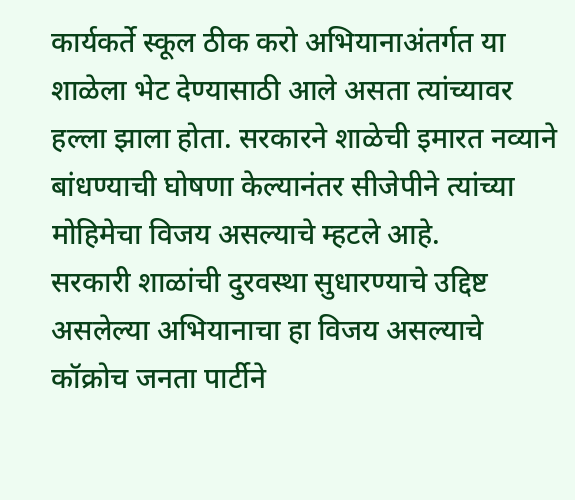कार्यकर्ते स्कूल ठीक करो अभियानाअंतर्गत या शाळेला भेट देण्यासाठी आले असता त्यांच्यावर हल्ला झाला होता. सरकारने शाळेची इमारत नव्याने बांधण्याची घोषणा केल्यानंतर सीजेपीने त्यांच्या मोहिमेचा विजय असल्याचे म्हटले आहे.
सरकारी शाळांची दुरवस्था सुधारण्याचे उद्दिष्ट असलेल्या अभियानाचा हा विजय असल्याचे कॉक्रोच जनता पार्टीने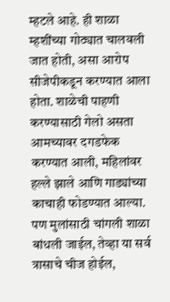म्हटले आहे. ही शाळा म्हशींच्या गोठ्यात चालवली जात होती, असा आरोप सीजेपीकडून करण्यात आला होता. शाळेची पाहणी करण्यासाठी गेलो असता आमच्यावर दगडफेक करण्यात आली, महिलांवर हल्ले झाले आणि गाड्यांच्या काचाही फोडण्यात आल्या. पण मुलांसाठी चांगली शाळा बांधली जाईल, तेव्हा या सर्व त्रासाचे चीज होईल,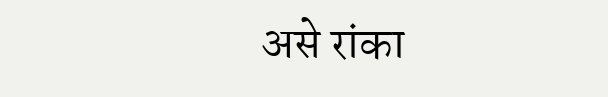असे रांका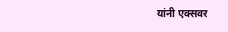यांनी एक्सवर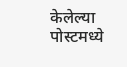केलेल्या पोस्टमध्ये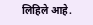लिहिले आहे.